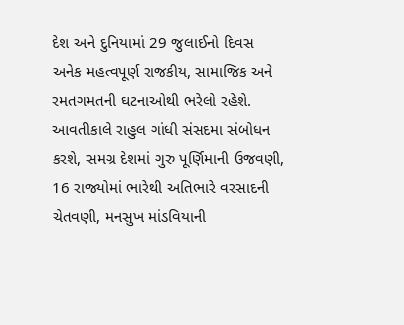દેશ અને દુનિયામાં 29 જુલાઈનો દિવસ અનેક મહત્વપૂર્ણ રાજકીય, સામાજિક અને રમતગમતની ઘટનાઓથી ભરેલો રહેશે. આવતીકાલે રાહુલ ગાંધી સંસદમા સંબોધન કરશે, સમગ્ર દેશમાં ગુરુ પૂર્ણિમાની ઉજવણી, 16 રાજ્યોમાં ભારેથી અતિભારે વરસાદની ચેતવણી, મનસુખ માંડવિયાની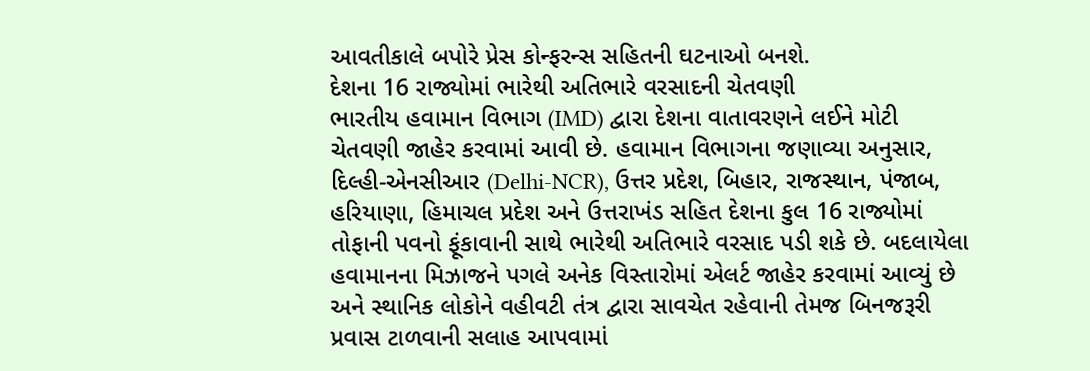આવતીકાલે બપોરે પ્રેસ કોન્ફરન્સ સહિતની ઘટનાઓ બનશે.
દેશના 16 રાજ્યોમાં ભારેથી અતિભારે વરસાદની ચેતવણી
ભારતીય હવામાન વિભાગ (IMD) દ્વારા દેશના વાતાવરણને લઈને મોટી ચેતવણી જાહેર કરવામાં આવી છે. હવામાન વિભાગના જણાવ્યા અનુસાર, દિલ્હી-એનસીઆર (Delhi-NCR), ઉત્તર પ્રદેશ, બિહાર, રાજસ્થાન, પંજાબ, હરિયાણા, હિમાચલ પ્રદેશ અને ઉત્તરાખંડ સહિત દેશના કુલ 16 રાજ્યોમાં તોફાની પવનો ફૂંકાવાની સાથે ભારેથી અતિભારે વરસાદ પડી શકે છે. બદલાયેલા હવામાનના મિઝાજને પગલે અનેક વિસ્તારોમાં એલર્ટ જાહેર કરવામાં આવ્યું છે અને સ્થાનિક લોકોને વહીવટી તંત્ર દ્વારા સાવચેત રહેવાની તેમજ બિનજરૂરી પ્રવાસ ટાળવાની સલાહ આપવામાં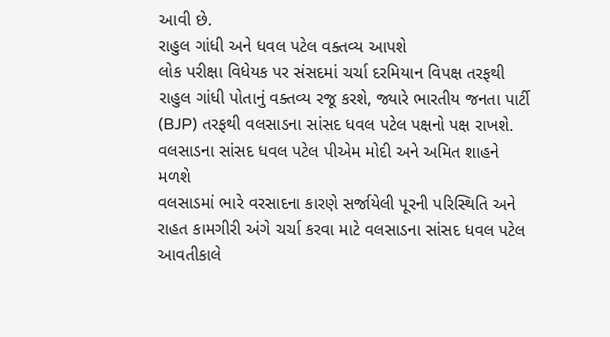આવી છે.
રાહુલ ગાંધી અને ધવલ પટેલ વક્તવ્ય આપશે
લોક પરીક્ષા વિધેયક પર સંસદમાં ચર્ચા દરમિયાન વિપક્ષ તરફથી રાહુલ ગાંધી પોતાનું વક્તવ્ય રજૂ કરશે, જ્યારે ભારતીય જનતા પાર્ટી (BJP) તરફથી વલસાડના સાંસદ ધવલ પટેલ પક્ષનો પક્ષ રાખશે.
વલસાડના સાંસદ ધવલ પટેલ પીએમ મોદી અને અમિત શાહને મળશે
વલસાડમાં ભારે વરસાદના કારણે સર્જાયેલી પૂરની પરિસ્થિતિ અને રાહત કામગીરી અંગે ચર્ચા કરવા માટે વલસાડના સાંસદ ધવલ પટેલ આવતીકાલે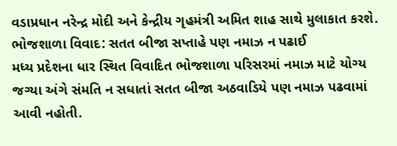વડાપ્રધાન નરેન્દ્ર મોદી અને કેન્દ્રીય ગૃહમંત્રી અમિત શાહ સાથે મુલાકાત કરશે.
ભોજશાળા વિવાદ: સતત બીજા સપ્તાહે પણ નમાઝ ન પઢાઈ
મધ્ય પ્રદેશના ધાર સ્થિત વિવાદિત ભોજશાળા પરિસરમાં નમાઝ માટે યોગ્ય જગ્યા અંગે સંમતિ ન સધાતાં સતત બીજા અઠવાડિયે પણ નમાઝ પઢવામાં આવી નહોતી.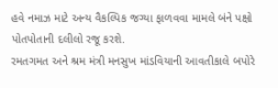હવે નમાઝ માટે અન્ય વૈકલ્પિક જગ્યા ફાળવવા મામલે બંને પક્ષો પોતપોતાની દલીલો રજૂ કરશે.
રમતગમત અને શ્રમ મંત્રી મનસુખ માંડવિયાની આવતીકાલે બપોરે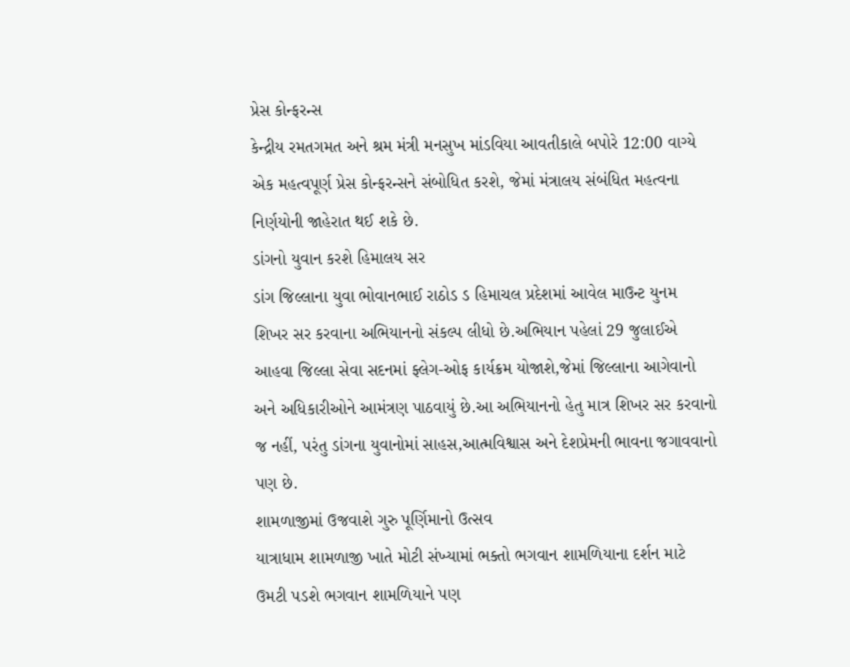પ્રેસ કોન્ફરન્સ
કેન્દ્રીય રમતગમત અને શ્રમ મંત્રી મનસુખ માંડવિયા આવતીકાલે બપોરે 12:00 વાગ્યે એક મહત્વપૂર્ણ પ્રેસ કોન્ફરન્સને સંબોધિત કરશે, જેમાં મંત્રાલય સંબંધિત મહત્વના નિર્ણયોની જાહેરાત થઈ શકે છે.
ડાંગનો યુવાન કરશે હિમાલય સર
ડાંગ જિલ્લાના યુવા ભોવાનભાઈ રાઠોડ ડ હિમાચલ પ્રદેશમાં આવેલ માઉન્ટ યુનમ શિખર સર કરવાના અભિયાનનો સંકલ્પ લીધો છે.અભિયાન પહેલાં 29 જુલાઈએ આહવા જિલ્લા સેવા સદનમાં ફ્લેગ-ઓફ કાર્યક્રમ યોજાશે,જેમાં જિલ્લાના આગેવાનો અને અધિકારીઓને આમંત્રણ પાઠવાયું છે.આ અભિયાનનો હેતુ માત્ર શિખર સર કરવાનો જ નહીં, પરંતુ ડાંગના યુવાનોમાં સાહસ,આત્મવિશ્વાસ અને દેશપ્રેમની ભાવના જગાવવાનો પણ છે.
શામળાજીમાં ઉજવાશે ગુરુ પૂર્ણિમાનો ઉત્સવ
યાત્રાધામ શામળાજી ખાતે મોટી સંખ્યામાં ભક્તો ભગવાન શામળિયાના દર્શન માટે ઉમટી પડશે ભગવાન શામળિયાને પણ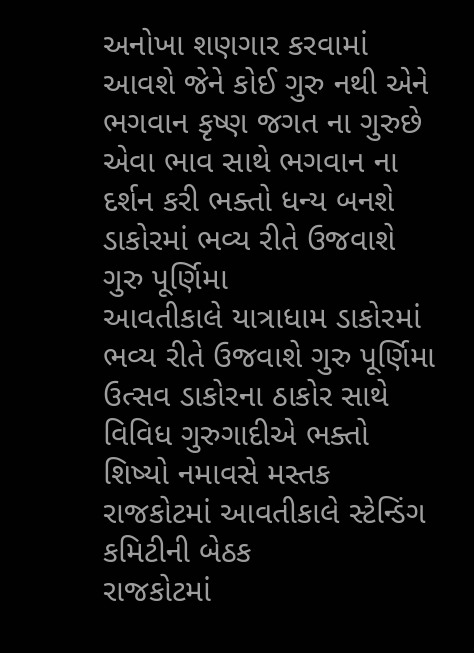અનોખા શણગાર કરવામાં આવશે જેને કોઈ ગુરુ નથી એને ભગવાન કૃષ્ણ જગત ના ગુરુછે એવા ભાવ સાથે ભગવાન ના દર્શન કરી ભક્તો ધન્ય બનશે
ડાકોરમાં ભવ્ય રીતે ઉજવાશે ગુરુ પૂર્ણિમા
આવતીકાલે યાત્રાધામ ડાકોરમાં ભવ્ય રીતે ઉજવાશે ગુરુ પૂર્ણિમા ઉત્સવ ડાકોરના ઠાકોર સાથે વિવિધ ગુરુગાદીએ ભક્તો શિષ્યો નમાવસે મસ્તક
રાજકોટમાં આવતીકાલે સ્ટેન્ડિંગ કમિટીની બેઠક
રાજકોટમાં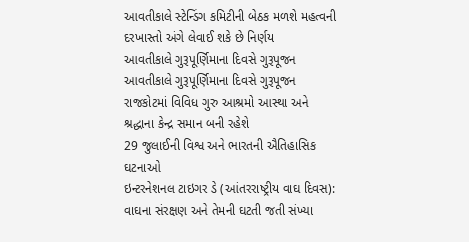આવતીકાલે સ્ટેન્ડિંગ કમિટીની બેઠક મળશે મહત્વની દરખાસ્તો અંગે લેવાઈ શકે છે નિર્ણય
આવતીકાલે ગુરૂપૂર્ણિમાના દિવસે ગુરૂપૂજન
આવતીકાલે ગુરૂપૂર્ણિમાના દિવસે ગુરૂપૂજન રાજકોટમાં વિવિધ ગુરુ આશ્રમો આસ્થા અને શ્રદ્ધાના કેન્દ્ર સમાન બની રહેશે
29 જુલાઈની વિશ્વ અને ભારતની ઐતિહાસિક ઘટનાઓ
ઇન્ટરનેશનલ ટાઇગર ડે (આંતરરાષ્ટ્રીય વાઘ દિવસ): વાઘના સંરક્ષણ અને તેમની ઘટતી જતી સંખ્યા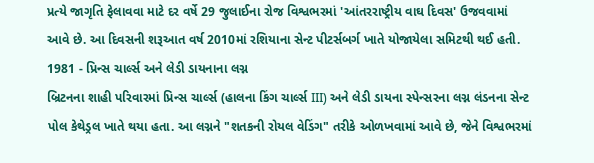પ્રત્યે જાગૃતિ ફેલાવવા માટે દર વર્ષે 29 જુલાઈના રોજ વિશ્વભરમાં 'આંતરરાષ્ટ્રીય વાઘ દિવસ' ઉજવવામાં આવે છે. આ દિવસની શરૂઆત વર્ષ 2010માં રશિયાના સેન્ટ પીટર્સબર્ગ ખાતે યોજાયેલા સમિટથી થઈ હતી.
1981 - પ્રિન્સ ચાર્લ્સ અને લેડી ડાયનાના લગ્ન
બ્રિટનના શાહી પરિવારમાં પ્રિન્સ ચાર્લ્સ (હાલના કિંગ ચાર્લ્સ III) અને લેડી ડાયના સ્પેન્સરના લગ્ન લંડનના સેન્ટ પોલ કેથેડ્રલ ખાતે થયા હતા. આ લગ્નને "શતકની રોયલ વેડિંગ" તરીકે ઓળખવામાં આવે છે, જેને વિશ્વભરમાં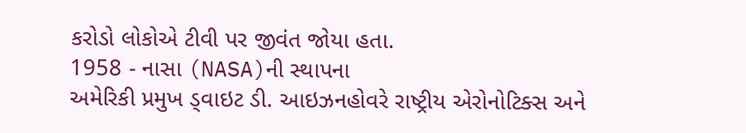કરોડો લોકોએ ટીવી પર જીવંત જોયા હતા.
1958 - નાસા (NASA)ની સ્થાપના
અમેરિકી પ્રમુખ ડ્વાઇટ ડી. આઇઝનહોવરે રાષ્ટ્રીય એરોનોટિક્સ અને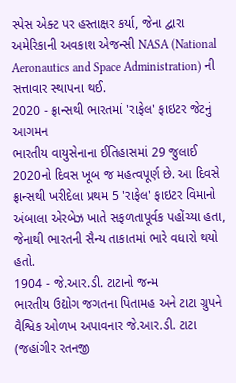સ્પેસ એક્ટ પર હસ્તાક્ષર કર્યા, જેના દ્વારા અમેરિકાની અવકાશ એજન્સી NASA (National Aeronautics and Space Administration) ની સત્તાવાર સ્થાપના થઈ.
2020 - ફ્રાન્સથી ભારતમાં 'રાફેલ' ફાઇટર જેટનું આગમન
ભારતીય વાયુસેનાના ઈતિહાસમાં 29 જુલાઈ 2020નો દિવસ ખૂબ જ મહત્વપૂર્ણ છે. આ દિવસે ફ્રાન્સથી ખરીદેલા પ્રથમ 5 'રાફેલ' ફાઇટર વિમાનો અંબાલા એરબેઝ ખાતે સફળતાપૂર્વક પહોંચ્યા હતા, જેનાથી ભારતની સૈન્ય તાકાતમાં ભારે વધારો થયો હતો.
1904 - જે.આર.ડી. ટાટાનો જન્મ
ભારતીય ઉદ્યોગ જગતના પિતામહ અને ટાટા ગ્રુપને વૈશ્વિક ઓળખ અપાવનાર જે.આર.ડી. ટાટા (જહાંગીર રતનજી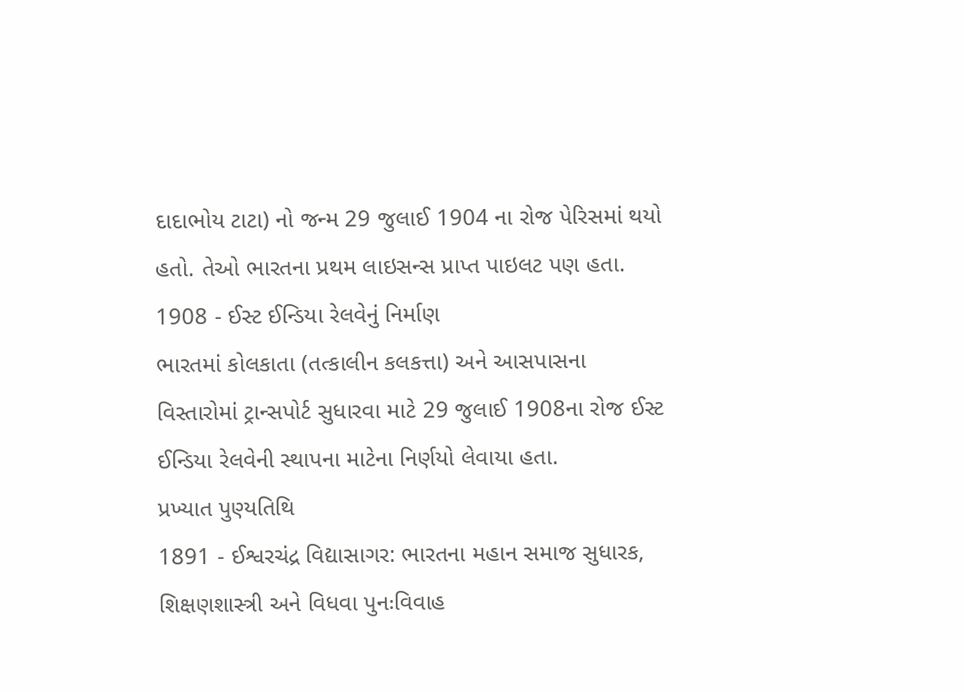દાદાભોય ટાટા) નો જન્મ 29 જુલાઈ 1904 ના રોજ પેરિસમાં થયો હતો. તેઓ ભારતના પ્રથમ લાઇસન્સ પ્રાપ્ત પાઇલટ પણ હતા.
1908 - ઈસ્ટ ઈન્ડિયા રેલવેનું નિર્માણ
ભારતમાં કોલકાતા (તત્કાલીન કલકત્તા) અને આસપાસના વિસ્તારોમાં ટ્રાન્સપોર્ટ સુધારવા માટે 29 જુલાઈ 1908ના રોજ ઈસ્ટ ઈન્ડિયા રેલવેની સ્થાપના માટેના નિર્ણયો લેવાયા હતા.
પ્રખ્યાત પુણ્યતિથિ
1891 - ઈશ્વરચંદ્ર વિદ્યાસાગર: ભારતના મહાન સમાજ સુધારક, શિક્ષણશાસ્ત્રી અને વિધવા પુનઃવિવાહ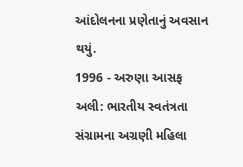આંદોલનના પ્રણેતાનું અવસાન થયું.
1996 - અરુણા આસફ અલી: ભારતીય સ્વતંત્રતા સંગ્રામના અગ્રણી મહિલા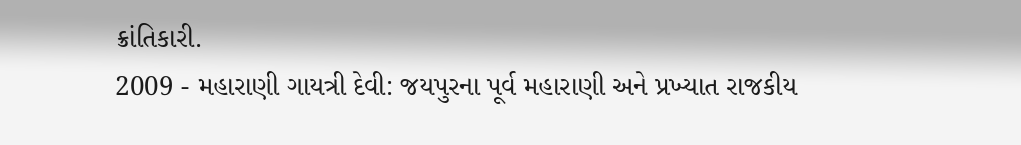ક્રાંતિકારી.
2009 - મહારાણી ગાયત્રી દેવી: જયપુરના પૂર્વ મહારાણી અને પ્રખ્યાત રાજકીય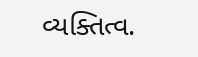વ્યક્તિત્વ.